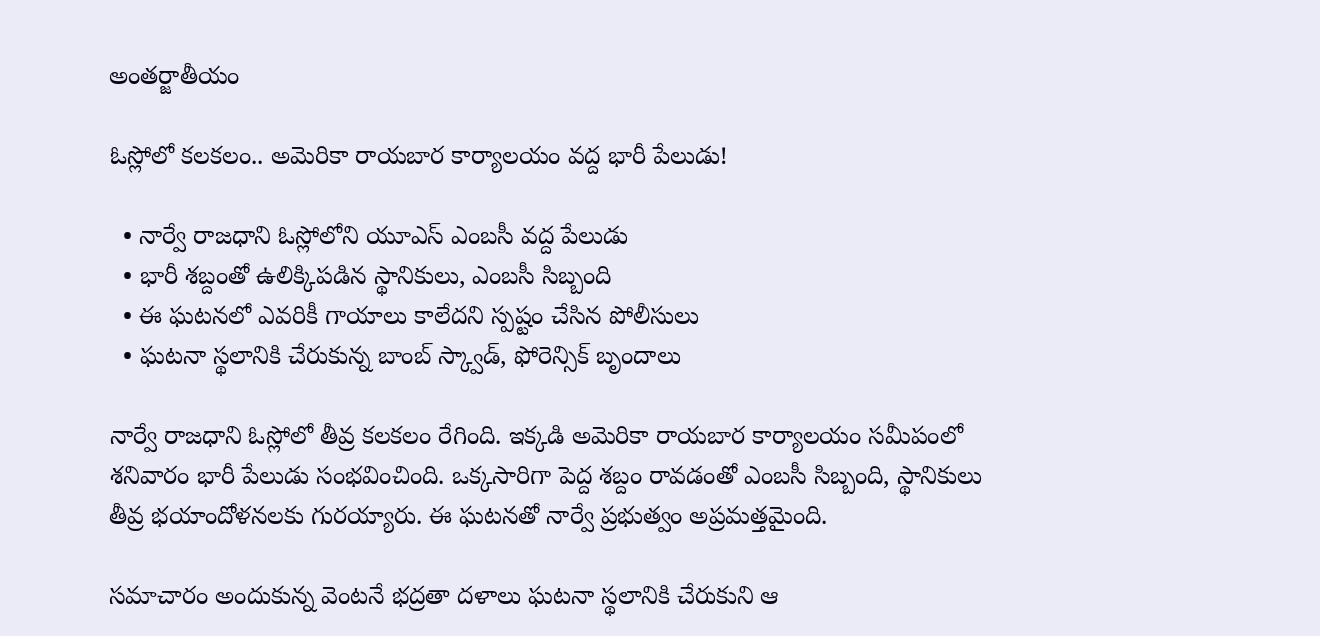అంతర్జాతీయం

ఓస్లోలో కలకలం.. అమెరికా రాయబార కార్యాలయం వద్ద భారీ పేలుడు!

  • నార్వే రాజధాని ఓస్లోలోని యూఎస్ ఎంబసీ వద్ద పేలుడు
  • భారీ శబ్దంతో ఉలిక్కిపడిన స్థానికులు, ఎంబసీ సిబ్బంది
  • ఈ ఘటనలో ఎవరికీ గాయాలు కాలేదని స్పష్టం చేసిన పోలీసులు
  • ఘటనా స్థలానికి చేరుకున్న బాంబ్ స్క్వాడ్, ఫోరెన్సిక్ బృందాలు

నార్వే రాజధాని ఓస్లోలో తీవ్ర కలకలం రేగింది. ఇక్కడి అమెరికా రాయబార కార్యాలయం సమీపంలో శనివారం భారీ పేలుడు సంభవించింది. ఒక్కసారిగా పెద్ద శబ్దం రావడంతో ఎంబసీ సిబ్బంది, స్థానికులు తీవ్ర భయాందోళనలకు గురయ్యారు. ఈ ఘటనతో నార్వే ప్రభుత్వం అప్రమత్తమైంది.

సమాచారం అందుకున్న వెంటనే భద్రతా దళాలు ఘటనా స్థలానికి చేరుకుని ఆ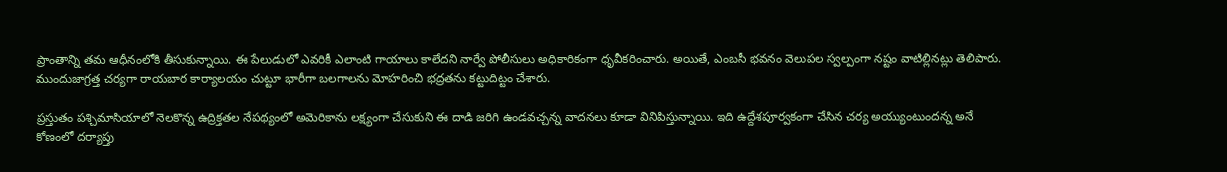ప్రాంతాన్ని తమ ఆధీనంలోకి తీసుకున్నాయి. ఈ పేలుడులో ఎవరికీ ఎలాంటి గాయాలు కాలేదని నార్వే పోలీసులు అధికారికంగా ధృవీకరించారు. అయితే, ఎంబసీ భవనం వెలుపల స్వల్పంగా నష్టం వాటిల్లినట్లు తెలిపారు. ముందుజాగ్రత్త చర్యగా రాయబార కార్యాలయం చుట్టూ భారీగా బలగాలను మోహరించి భద్రతను కట్టుదిట్టం చేశారు.

ప్రస్తుతం పశ్చిమాసియాలో నెలకొన్న ఉద్రిక్తతల నేపథ్యంలో అమెరికాను లక్ష్యంగా చేసుకుని ఈ దాడి జరిగి ఉండవచ్చన్న వాదనలు కూడా వినిపిస్తున్నాయి. ఇది ఉద్దేశపూర్వకంగా చేసిన చర్య అయ్యుంటుందన్న అనే కోణంలో దర్యాప్తు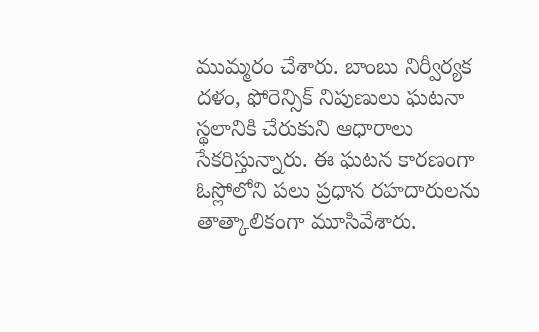ముమ్మరం చేశారు. బాంబు నిర్వీర్యక దళం, ఫోరెన్సిక్ నిపుణులు ఘటనా స్థలానికి చేరుకుని ఆధారాలు సేకరిస్తున్నారు. ఈ ఘటన కారణంగా ఓస్లోలోని పలు ప్రధాన రహదారులను తాత్కాలికంగా మూసివేశారు.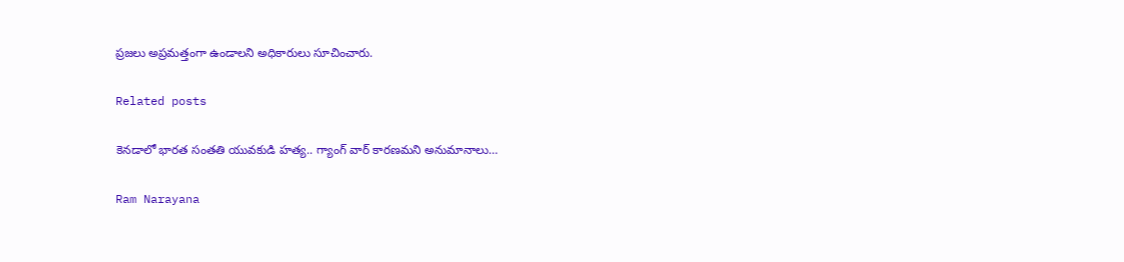ప్రజలు అప్రమత్తంగా ఉండాలని అధికారులు సూచించారు.

Related posts

కెనడాలో భారత సంతతి యువకుడి హత్య.. గ్యాంగ్ వార్ కారణమని అనుమానాలు…

Ram Narayana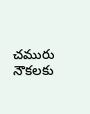చమురు నౌకలకు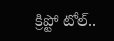క్రిప్టో టోల్..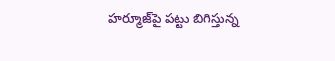హర్మూజ్‌పై పట్టు బిగిస్తున్న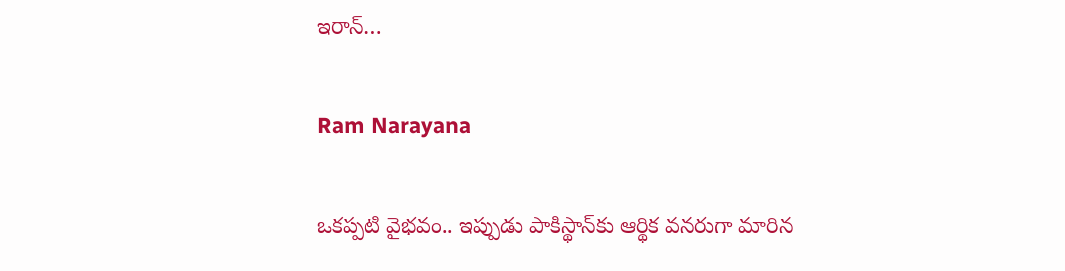ఇరాన్…

Ram Narayana

ఒకప్పటి వైభవం.. ఇప్పుడు పాకిస్థాన్‌కు ఆర్థిక వనరుగా మారిన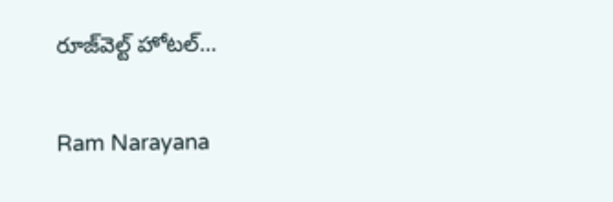రూజ్‌వెల్ట్ హోటల్…

Ram Narayana